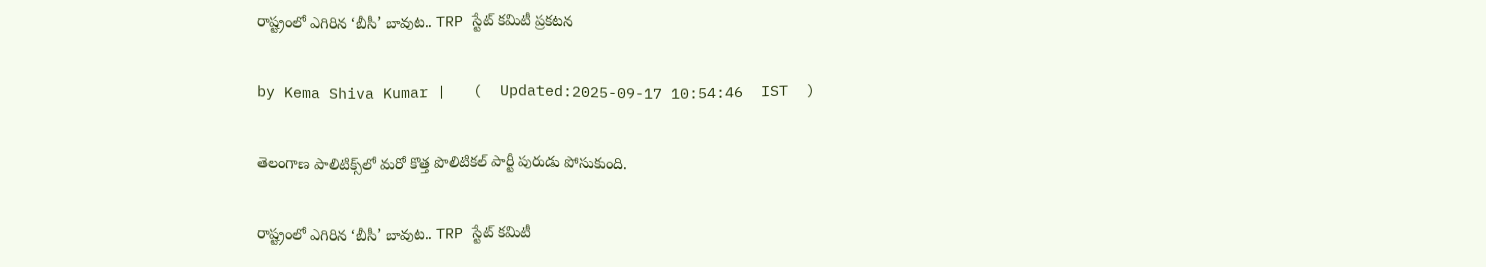రాష్ట్రంలో ఎగిరిన ‘బీసీ’ బావుట.. TRP స్టేట్ కమిటీ ప్రకటన

by Kema Shiva Kumar |   (  Updated:2025-09-17 10:54:46  IST  )

తెలంగాణ పాలిటిక్స్‌లో మరో కొత్త పొలిటికల్ పార్టీ పురుడు పోసుకుంది.

రాష్ట్రంలో ఎగిరిన ‘బీసీ’ బావుట.. TRP స్టేట్ కమిటీ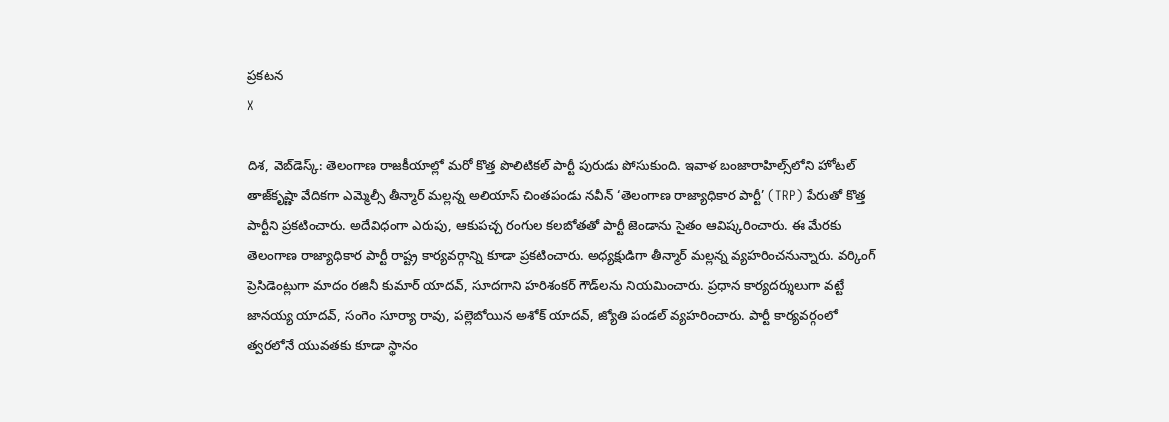ప్రకటన
X

దిశ, వెబ్‌డెస్క్: తెలంగాణ రాజకీయాల్లో మరో కొత్త పొలిటికల్ పార్టీ పురుడు పోసుకుంది. ఇవాళ బంజారాహిల్స్‌లోని హోటల్ తాజ్‌కృష్ణా వేదికగా ఎమ్మెల్సీ తీన్మార్ మల్లన్న అలియాస్ చింతపండు నవీన్ ‘తెలంగాణ రాజ్యాధికార పార్టీ’ (TRP) పేరుతో కొత్త పార్టీని ప్రకటించారు. అదేవిధంగా ఎరుపు, ఆకుపచ్చ రంగుల కలబోతతో పార్టీ జెండాను సైతం ఆవిష్కరించారు. ఈ మేరకు తెలంగాణ రాజ్యాధికార పార్టీ రాష్ట్ర కార్యవర్గాన్ని కూడా ప్రకటించారు. అధ్యక్షుడిగా తీన్మార్ మల్లన్న వ్యహరించనున్నారు. వర్కింగ్ ప్రెసిడెంట్లుగా మాదం రజినీ కుమార్ యాదవ్, సూదగాని హరిశంకర్ గౌడ్‌లను నియమించారు. ప్రధాన కార్యదర్శులుగా వట్టే జానయ్య యాదవ్, సంగెం సూర్యా రావు, పల్లెబోయిన అశోక్ యాదవ్, జ్యోతి పండల్ వ్యహరించారు. పార్టీ కార్యవర్గంలో త్వరలోనే యువతకు కూడా స్థానం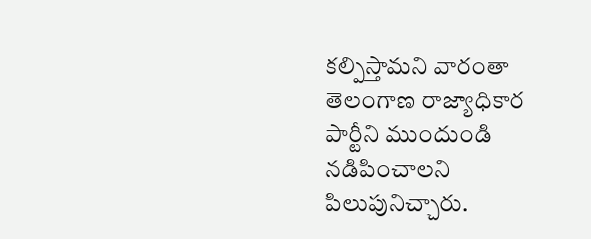కల్పిస్తామని వారంతా తెలంగాణ రాజ్యాధికార పార్టీని ముందుండి నడిపించాలని పిలుపునిచ్చారు.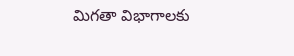మిగతా విభాగాలకు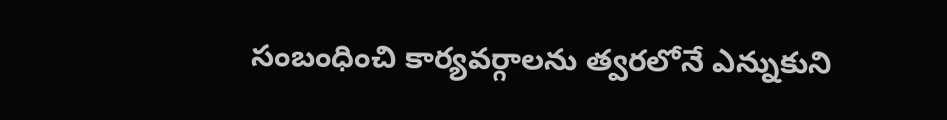సంబంధించి కార్యవర్గాలను త్వరలోనే ఎన్నుకుని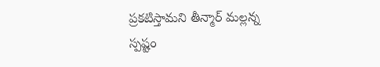ప్రకటిస్తామని తీన్మార్ మల్లన్న స్పష్టం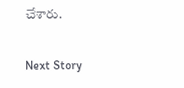చేశారు.

Next Story